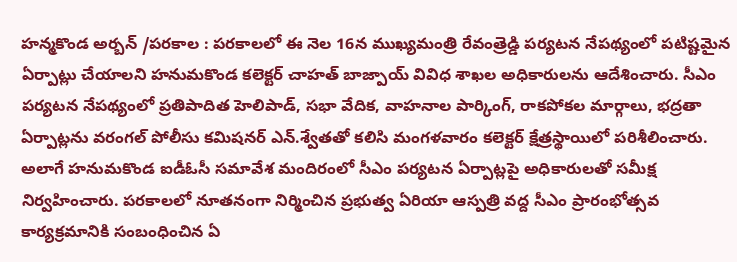హన్మకొండ అర్బన్ /పరకాల : పరకాలలో ఈ నెల 16న ముఖ్యమంత్రి రేవంత్రెడ్డి పర్యటన నేపథ్యంలో పటిష్టమైన ఏర్పాట్లు చేయాలని హనుమకొండ కలెక్టర్ చాహత్ బాజ్పాయ్ వివిధ శాఖల అధికారులను ఆదేశించారు. సీఎం పర్యటన నేపథ్యంలో ప్రతిపాదిత హెలిపాడ్, సభా వేదిక, వాహనాల పార్కింగ్, రాకపోకల మార్గాలు, భద్రతా ఏర్పాట్లను వరంగల్ పోలీసు కమిషనర్ ఎన్.శ్వేతతో కలిసి మంగళవారం కలెక్టర్ క్షేత్రస్థాయిలో పరిశీలించారు. అలాగే హనుమకొండ ఐడీఓసీ సమావేశ మందిరంలో సీఎం పర్యటన ఏర్పాట్లపై అధికారులతో సమీక్ష నిర్వహించారు. పరకాలలో నూతనంగా నిర్మించిన ప్రభుత్వ ఏరియా ఆస్పత్రి వద్ద సీఎం ప్రారంభోత్సవ కార్యక్రమానికి సంబంధించిన ఏ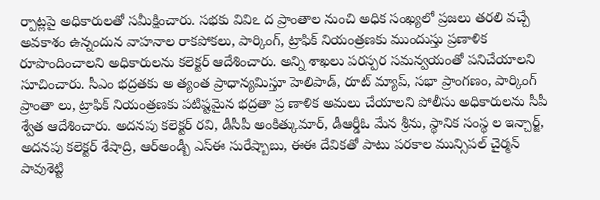ర్పాట్లపై అధికారులతో సమీక్షించారు. సభకు వివిఽ ద ప్రాంతాల నుంచి అధిక సంఖ్యలో ప్రజలు తరలి వచ్చే అవకాశం ఉన్నందున వాహనాల రాకపోకలు, పార్కింగ్, ట్రాఫిక్ నియంత్రణకు ముందుస్తు ప్రణాళిక రూపొందించాలని అధికారులను కలెక్టర్ ఆదేశించారు. అన్ని శాఖలు పరస్పర సమన్వయంతో పనిచేయాలని సూచించారు. సీఎం భద్రతకు అ త్యంత ప్రాధాన్యమిస్తూ హెలిపాడ్, రూట్ మ్యాప్, సభా ప్రాంగణం, పార్కింగ్ ప్రాంతా లు, ట్రాఫిక్ నియంత్రణకు పటిష్టమైన భద్రతా ప్ర ణాళిక అమలు చేయాలని పోలీసు అధికారులను సీపీ శ్వేత ఆదేశించారు. అదనపు కలెక్టర్ రవి, డీసీపీ అంకిత్కుమార్, డీఆర్డీఓ మేన శ్రీను, స్థానిక సంస్థ ల ఇన్చార్జ్, అదనపు కలెక్టర్ శేషాద్రి, ఆర్అండ్బీ ఎస్ఈ సురేష్బాబు, ఈఈ దేవికతో పాటు పరకాల మున్సిపల్ చైర్మన్ పావుశెట్టి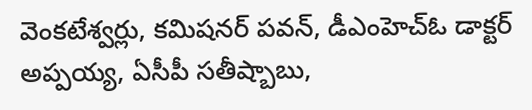వెంకటేశ్వర్లు, కమిషనర్ పవన్, డీఎంహెచ్ఓ డాక్టర్ అప్పయ్య, ఏసీపీ సతీష్బాబు,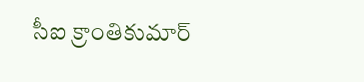సీఐ క్రాంతికుమార్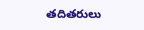తదితరులు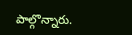పాల్గొన్నారు.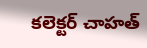కలెక్టర్ చాహత్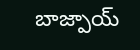బాజ్పాయ్